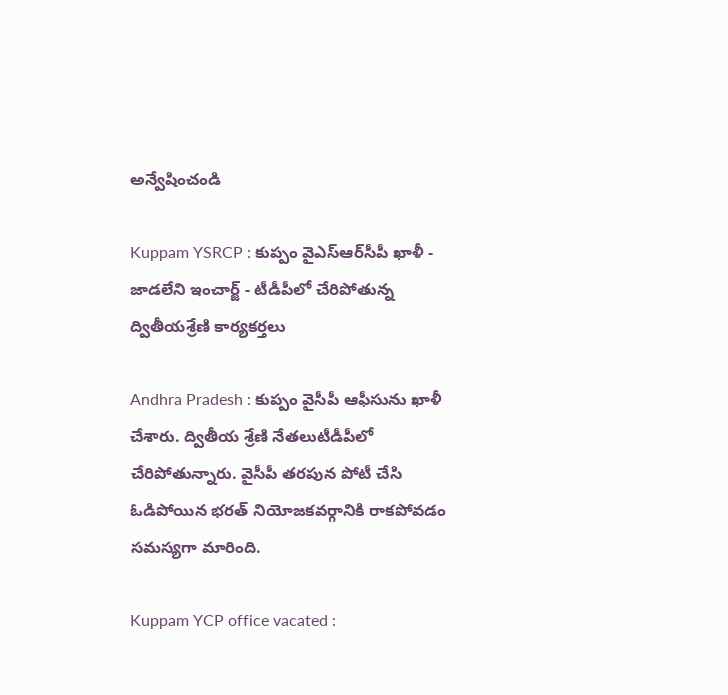అన్వేషించండి

Kuppam YSRCP : కుప్పం వైఎస్ఆర్‌సీపీ ఖాళీ - జాడలేని ఇంచార్జ్ - టీడీపీలో చేరిపోతున్న ద్వితీయశ్రేణి కార్యకర్తలు

Andhra Pradesh : కుప్పం వైసీపీ ఆఫీసును ఖాళీ చేశారు. ద్వితీయ శ్రేణి నేతలుటీడీపీలో చేరిపోతున్నారు. వైసీపీ తరపున పోటీ చేసి ఓడిపోయిన భరత్ నియోజకవర్గానికి రాకపోవడం సమస్యగా మారింది.

Kuppam YCP office vacated :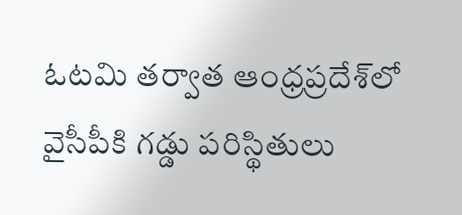ఓటమి తర్వాత ఆంధ్రప్రదేశ్‌లో వైసీపీకి గడ్డు పరిస్థితులు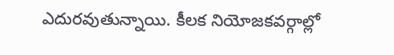ఎదురవుతున్నాయి. కీలక నియోజకవర్గాల్లో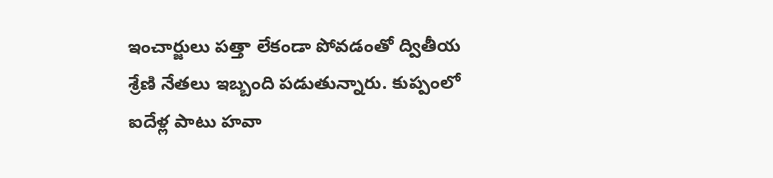ఇంచార్జులు పత్తా లేకండా పోవడంతో ద్వితీయ శ్రేణి నేతలు ఇబ్బంది పడుతున్నారు. కుప్పంలో ఐదేళ్ల పాటు హవా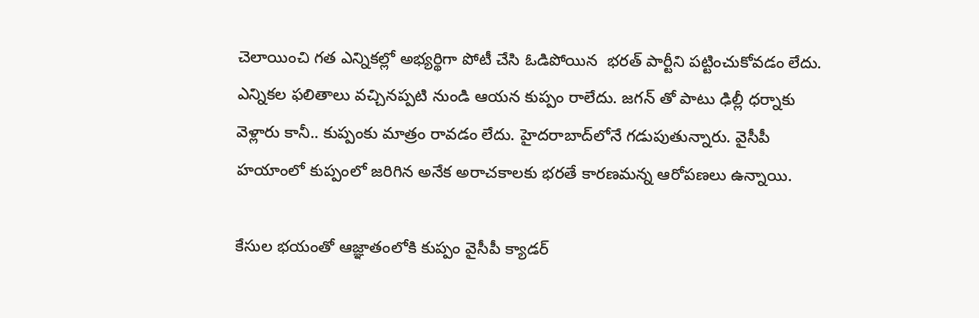చెలాయించి గత ఎన్నికల్లో అభ్యర్థిగా పోటీ చేసి ఓడిపోయిన  భరత్ పార్టీని పట్టించుకోవడం లేదు. ఎన్నికల ఫలితాలు వచ్చినప్పటి నుండి ఆయన కుప్పం రాలేదు. జగన్ తో పాటు ఢిల్లీ ధర్నాకు వెళ్లారు కానీ.. కుప్పంకు మాత్రం రావడం లేదు. హైదరాబాద్‌లోనే గడుపుతున్నారు. వైసీపీ హయాంలో కుప్పంలో జరిగిన అనేక అరాచకాలకు భరతే కారణమన్న ఆరోపణలు ఉన్నాయి.

కేసుల భయంతో ఆజ్ఞాతంలోకి కుప్పం వైసీపీ క్యాడర్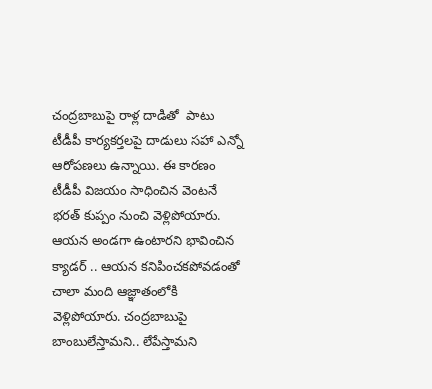చంద్రబాబుపై రాళ్ల దాడితో  పాటు టీడీపీ కార్యకర్తలపై దాడులు సహా ఎన్నో ఆరోపణలు ఉన్నాయి. ఈ కారణం  టీడీపీ విజయం సాధించిన వెంటనే భరత్ కుప్పం నుంచి వెళ్లిపోయారు. ఆయన అండగా ఉంటారని భావించిన క్యాడర్ .. ఆయన కనిపించకపోవడంతో చాలా మంది ఆజ్ఞాతంలోకి వెళ్లిపోయారు. చంద్రబాబుపై బాంబులేస్తామని.. లేపేస్తామని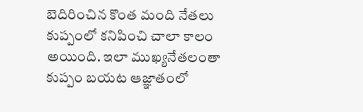బెదిరించిన కొంత మంది నేతలు కుప్పంలో కనిపించి చాలా కాలం అయింది. ఇలా ముఖ్యనేతలంతా కుప్పం బయట ఆజ్ఞాతంలో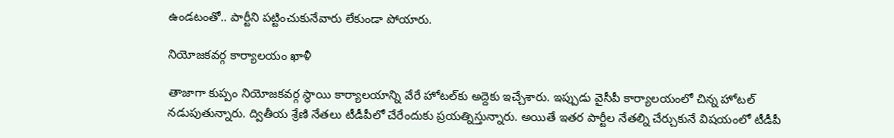ఉండటంతో.. పార్టీని పట్టించుకునేవారు లేకుండా పోయారు.

నియోజకవర్గ కార్యాలయం ఖాళీ

తాజాగా కుప్పం నియోజకవర్గ స్థాయి కార్యాలయాన్ని వేరే హోటల్‌కు అద్దెకు ఇచ్చేశారు. ఇప్పుడు వైసీపీ కార్యాలయంలో చిన్న హోటల్ నడుపుతున్నారు. ద్వితీయ శ్రేణి నేతలు టీడీపీలో చేరేందుకు ప్రయత్నిస్తున్నారు. అయితే ఇతర పార్టీల నేతల్ని చేర్చుకునే విషయంలో టీడీపీ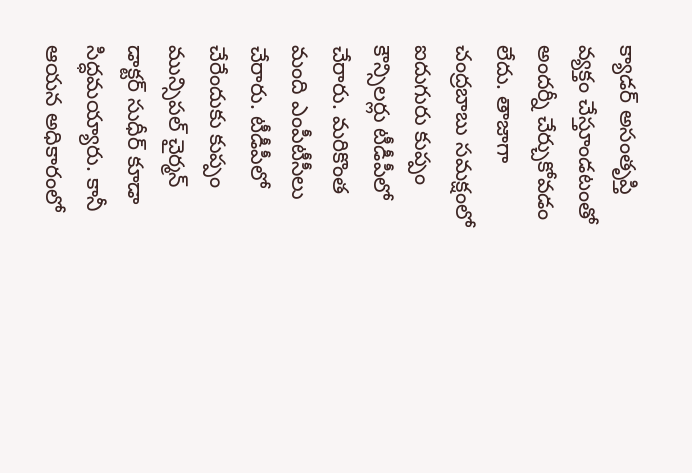క్యాడర్ అసంతృప్తి వ్యక్తం చేస్తూండటంతో అందర్నీ చేర్చుకోవడం లేదు. తాజాగా చంద్రబాబు సమక్షంలో ఐదుగురు కుప్పం కౌన్సిలర్లు టీడీపీలో చేరారు. మరికొంత మంది ఎంపీటీసీలు చేరారు. టీడీపీలో చేరేందుకు కుప్పం మున్సిపల్ చైర్మన్ డాక్టర్ సుధీర్ కూడా సిద్ధమయ్యారు. కానీ ఆయన అధికారంలో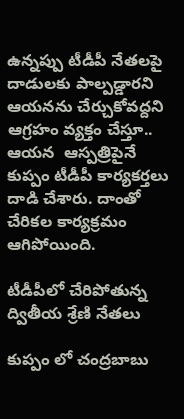ఉన్నప్పు టీడీపీ నేతలపై దాడులకు పాల్పడ్డారని ఆయనను చేర్చుకోవద్దని ఆగ్రహం వ్యక్తం చేస్తూ.. ఆయన  ఆస్పత్రిపైనే కుప్పం టీడీపీ కార్యకర్తలు దాడి చేశారు. దాంతో చేరికల కార్యక్రమం ఆగిపోయింది.

టీడీపీలో చేరిపోతున్న ద్వితీయ శ్రేణి నేతలు

కుప్పం లో చంద్రబాబు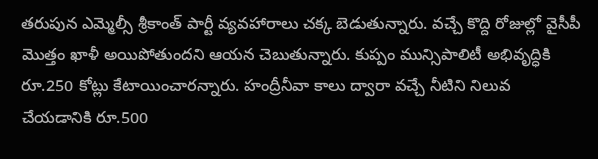తరుపున ఎమ్మెల్సీ శ్రీకాంత్ పార్టీ వ్యవహారాలు చక్క బెడుతున్నారు. వచ్చే కొద్ది రోజుల్లో వైసీపీ మొత్తం ఖాళీ అయిపోతుందని ఆయన చెబుతున్నారు. కుప్పం మున్సిపాలిటీ అభివృద్ధికి రూ.250 కోట్లు కేటాయించారన్నారు. హంద్రీనీవా కాలు ద్వారా వచ్చే నీటిని నిలువ చేయడానికి రూ.500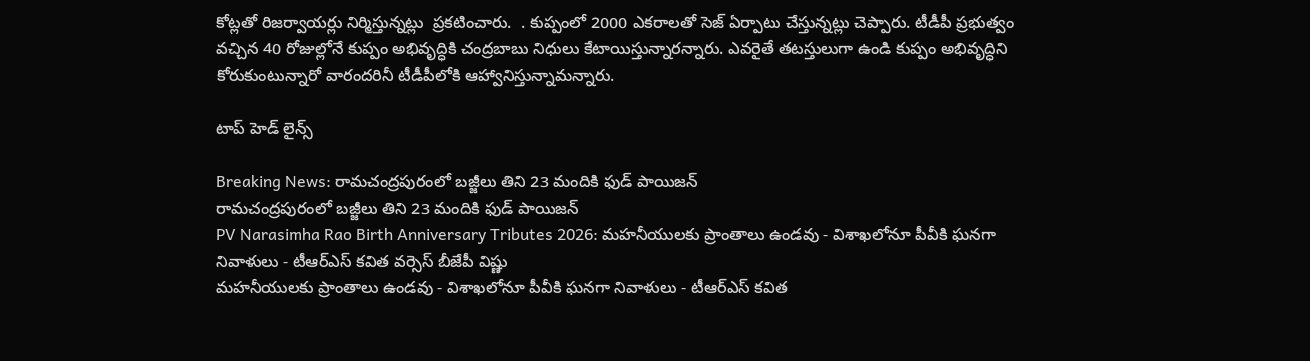కోట్లతో రిజర్వాయర్లు నిర్మిస్తున్నట్లు  ప్రకటించారు.  . కుప్పంలో 2000 ఎకరాలతో సెజ్ ఏర్పాటు చేస్తున్నట్లు చెప్పారు. టీడీపీ ప్రభుత్వం వచ్చిన 40 రోజుల్లోనే కుప్పం అభివృద్ధికి చంద్రబాబు నిధులు కేటాయిస్తున్నారన్నారు. ఎవరైతే తటస్తులుగా ఉండి కుప్పం అభివృద్ధిని కోరుకుంటున్నారో వారందరినీ టీడీపీలోకి ఆహ్వానిస్తున్నామన్నారు.

టాప్ హెడ్ లైన్స్

Breaking News: రామచంద్రపురంలో బజ్జీలు తిని 23 మందికి ఫుడ్ పాయిజన్
రామచంద్రపురంలో బజ్జీలు తిని 23 మందికి ఫుడ్ పాయిజన్
PV Narasimha Rao Birth Anniversary Tributes 2026: మహనీయులకు ప్రాంతాలు ఉండవు - విశాఖలోనూ పీవీకి ఘనగా నివాళులు - టీఆర్ఎస్ కవిత వర్సెస్ బీజేపీ విష్ణు
మహనీయులకు ప్రాంతాలు ఉండవు - విశాఖలోనూ పీవీకి ఘనగా నివాళులు - టీఆర్ఎస్ కవిత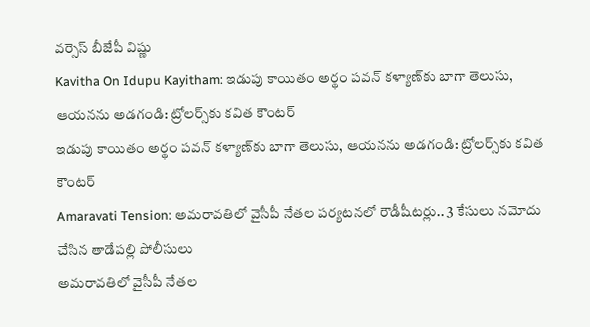వర్సెస్ బీజేపీ విష్ణు
Kavitha On Idupu Kayitham: ఇడుపు కాయితం అర్థం పవన్ కళ్యాణ్‌కు బాగా తెలుసు, ఆయనను అడగండి: ట్రోలర్స్‌కు కవిత కౌంటర్
ఇడుపు కాయితం అర్థం పవన్ కళ్యాణ్‌కు బాగా తెలుసు, ఆయనను అడగండి: ట్రోలర్స్‌కు కవిత కౌంటర్
Amaravati Tension: అమరావతిలో వైసీపీ నేతల పర్యటనలో రౌడీషీటర్లు.. 3 కేసులు నమోదు చేసిన తాడేపల్లి పోలీసులు
అమరావతిలో వైసీపీ నేతల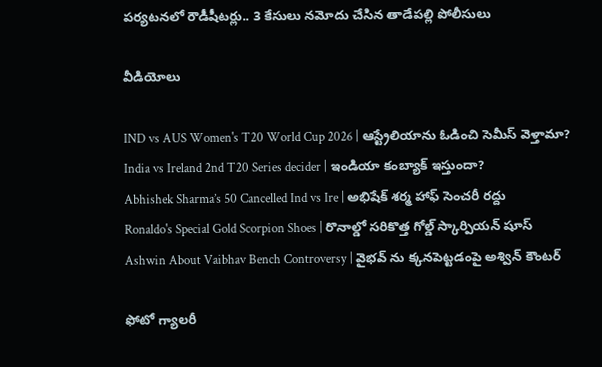పర్యటనలో రౌడీషీటర్లు.. 3 కేసులు నమోదు చేసిన తాడేపల్లి పోలీసులు

వీడియోలు

IND vs AUS Women's T20 World Cup 2026 | ఆస్ట్రేలియాను ఓడించి సెమీస్ వెళ్తామా?
India vs Ireland 2nd T20 Series decider | ఇండియా కంబ్యాక్ ఇస్తుందా?
Abhishek Sharma’s 50 Cancelled Ind vs Ire | అభిషేక్ శర్మ హాఫ్ సెంచరీ రద్దు
Ronaldo's Special Gold Scorpion Shoes | రొనాల్డో సరికొత్త గోల్డ్ స్కార్పియన్ షూస్
Ashwin About Vaibhav Bench Controversy | వైభవ్ ను క్కనపెట్టడంపై అశ్విన్ కౌంటర్

ఫోటో గ్యాలరీ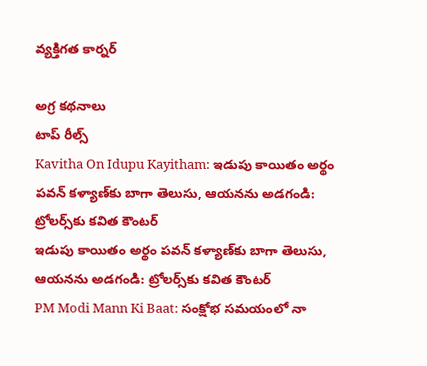వ్యక్తిగత కార్నర్

అగ్ర కథనాలు
టాప్ రీల్స్
Kavitha On Idupu Kayitham: ఇడుపు కాయితం అర్థం పవన్ కళ్యాణ్‌కు బాగా తెలుసు, ఆయనను అడగండి: ట్రోలర్స్‌కు కవిత కౌంటర్
ఇడుపు కాయితం అర్థం పవన్ కళ్యాణ్‌కు బాగా తెలుసు, ఆయనను అడగండి: ట్రోలర్స్‌కు కవిత కౌంటర్
PM Modi Mann Ki Baat: సంక్షోభ సమయంలో నా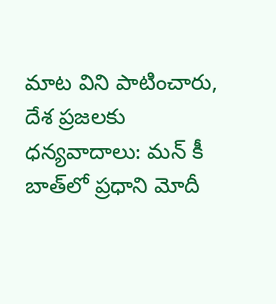మాట విని పాటించారు, దేశ ప్రజలకు ధన్యవాదాలు: మన్ కీ బాత్‌లో ప్రధాని మోదీ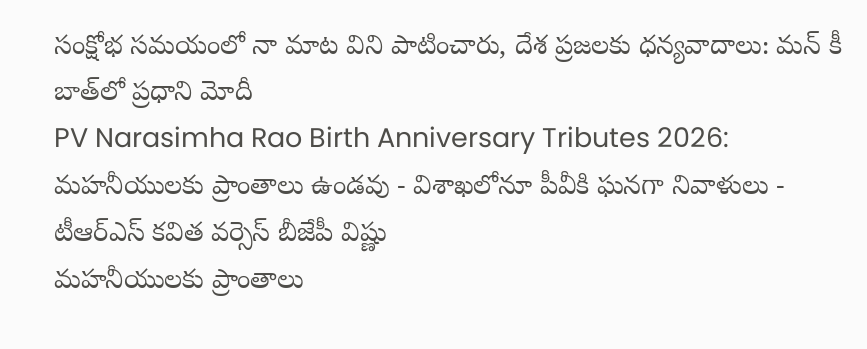సంక్షోభ సమయంలో నా మాట విని పాటించారు, దేశ ప్రజలకు ధన్యవాదాలు: మన్ కీ బాత్‌లో ప్రధాని మోదీ
PV Narasimha Rao Birth Anniversary Tributes 2026: మహనీయులకు ప్రాంతాలు ఉండవు - విశాఖలోనూ పీవీకి ఘనగా నివాళులు - టీఆర్ఎస్ కవిత వర్సెస్ బీజేపీ విష్ణు
మహనీయులకు ప్రాంతాలు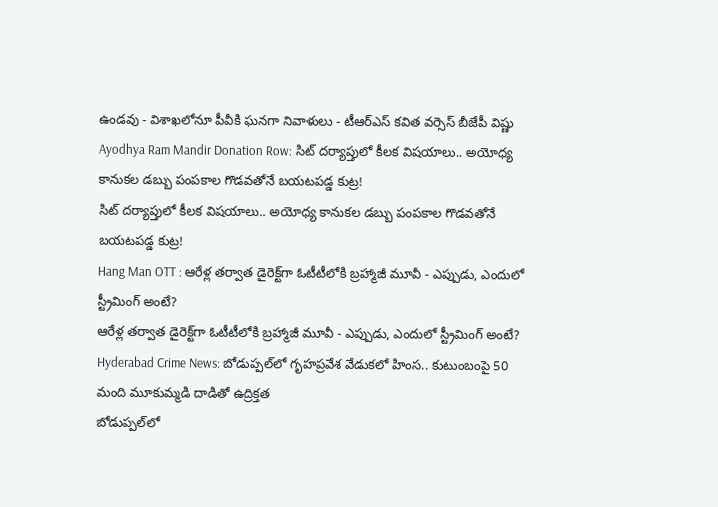ఉండవు - విశాఖలోనూ పీవీకి ఘనగా నివాళులు - టీఆర్ఎస్ కవిత వర్సెస్ బీజేపీ విష్ణు
Ayodhya Ram Mandir Donation Row: సిట్ దర్యాప్తులో కీలక విషయాలు.. అయోధ్య కానుకల డబ్బు పంపకాల గొడవతోనే బయటపడ్డ కుట్ర!
సిట్ దర్యాప్తులో కీలక విషయాలు.. అయోధ్య కానుకల డబ్బు పంపకాల గొడవతోనే బయటపడ్డ కుట్ర!
Hang Man OTT : ఆరేళ్ల తర్వాత డైరెక్ట్‌గా ఓటీటీలోకి బ్రహ్మాజీ మూవీ - ఎప్పుడు, ఎందులో స్ట్రీమింగ్ అంటే?
ఆరేళ్ల తర్వాత డైరెక్ట్‌గా ఓటీటీలోకి బ్రహ్మాజీ మూవీ - ఎప్పుడు, ఎందులో స్ట్రీమింగ్ అంటే?
Hyderabad Crime News: బోడుప్పల్‌లో గృహప్రవేశ వేడుకలో హింస.. కుటుంబంపై 50 మంది మూకుమ్మడి దాడితో ఉద్రిక్తత
బోడుప్పల్‌లో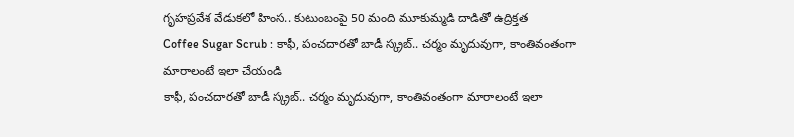గృహప్రవేశ వేడుకలో హింస.. కుటుంబంపై 50 మంది మూకుమ్మడి దాడితో ఉద్రిక్తత
Coffee Sugar Scrub : కాఫీ, పంచదారతో బాడీ స్క్రబ్.. చర్మం మృదువుగా, కాంతివంతంగా మారాలంటే ఇలా చేయండి
కాఫీ, పంచదారతో బాడీ స్క్రబ్.. చర్మం మృదువుగా, కాంతివంతంగా మారాలంటే ఇలా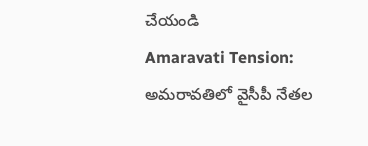చేయండి
Amaravati Tension: అమరావతిలో వైసీపీ నేతల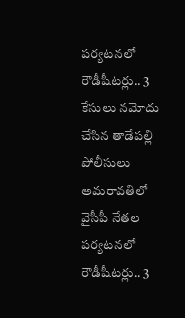పర్యటనలో రౌడీషీటర్లు.. 3 కేసులు నమోదు చేసిన తాడేపల్లి పోలీసులు
అమరావతిలో వైసీపీ నేతల పర్యటనలో రౌడీషీటర్లు.. 3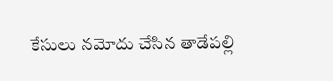కేసులు నమోదు చేసిన తాడేపల్లి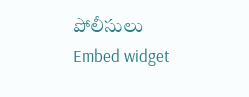పోలీసులు
Embed widget